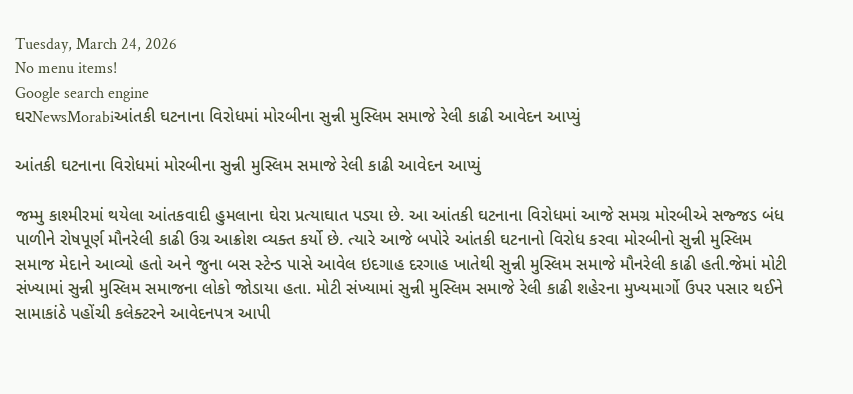Tuesday, March 24, 2026
No menu items!
Google search engine
ઘરNewsMorabiઆંતકી ઘટનાના વિરોધમાં મોરબીના સુન્ની મુસ્લિમ સમાજે રેલી કાઢી આવેદન આપ્યું

આંતકી ઘટનાના વિરોધમાં મોરબીના સુન્ની મુસ્લિમ સમાજે રેલી કાઢી આવેદન આપ્યું

જમ્મુ કાશ્મીરમાં થયેલા આંતકવાદી હુમલાના ઘેરા પ્રત્યાઘાત પડ્યા છે. આ આંતકી ઘટનાના વિરોધમાં આજે સમગ્ર મોરબીએ સજ્જડ બંધ પાળીને રોષપૂર્ણ મૌનરેલી કાઢી ઉગ્ર આક્રોશ વ્યક્ત કર્યો છે. ત્યારે આજે બપોરે આંતકી ઘટનાનો વિરોધ કરવા મોરબીનો સુન્ની મુસ્લિમ સમાજ મેદાને આવ્યો હતો અને જુના બસ સ્ટેન્ડ પાસે આવેલ ઇદગાહ દરગાહ ખાતેથી સુન્ની મુસ્લિમ સમાજે મૌનરેલી કાઢી હતી.જેમાં મોટી સંખ્યામાં સુન્ની મુસ્લિમ સમાજના લોકો જોડાયા હતા. મોટી સંખ્યામાં સુન્ની મુસ્લિમ સમાજે રેલી કાઢી શહેરના મુખ્યમાર્ગો ઉપર પસાર થઈને સામાકાંઠે પહોંચી કલેક્ટરને આવેદનપત્ર આપી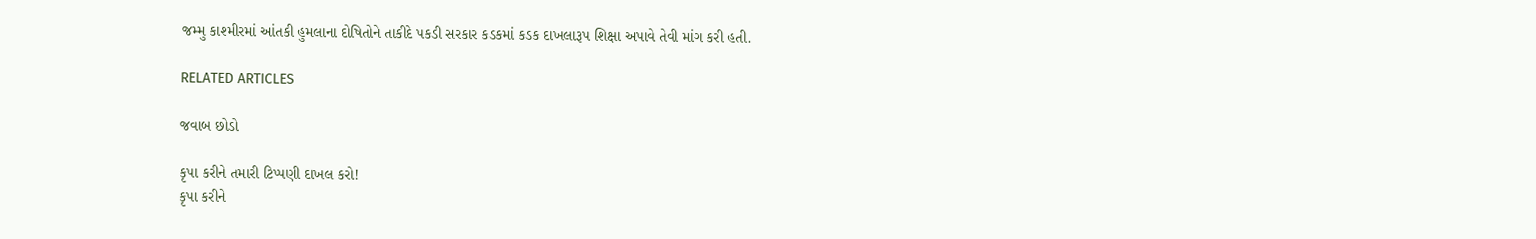જમ્મુ કાશ્મીરમાં આંતકી હુમલાના દોષિતોને તાકીદે પકડી સરકાર કડકમાં કડક દાખલારૂપ શિક્ષા અપાવે તેવી માંગ કરી હતી.

RELATED ARTICLES

જવાબ છોડો

કૃપા કરીને તમારી ટિપ્પણી દાખલ કરો!
કૃપા કરીને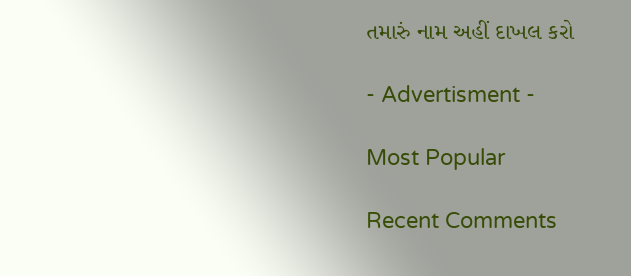તમારું નામ અહીં દાખલ કરો

- Advertisment -

Most Popular

Recent Comments